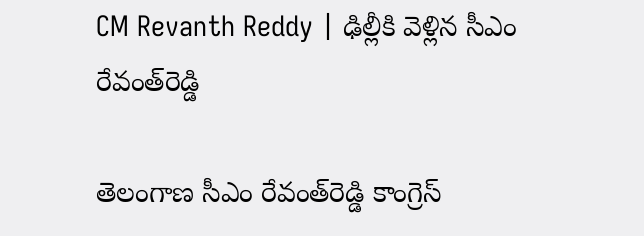CM Revanth Reddy | ఢిల్లీకి వెళ్లిన సీఎం రేవంత్‌రెడ్డి

తెలంగాణ సీఎం రేవంత్‌రెడ్డి కాంగ్రెస్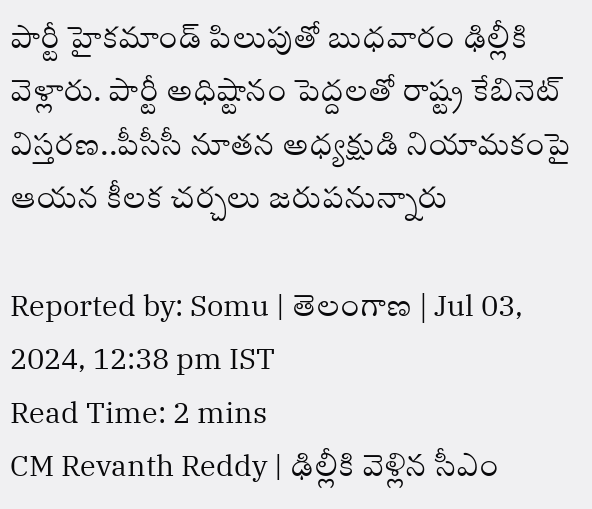పార్టీ హైకమాండ్ పిలుపుతో బుధవారం ఢిల్లీకి వెళ్లారు. పార్టీ అధిష్టానం పెద్దలతో రాష్ట్ర కేబినెట్ విస్తరణ..పీసీసీ నూతన అధ్యక్షుడి నియామకంపై ఆయన కీలక చర్చలు జరుపనున్నారు

Reported by: Somu | తెలంగాణ‌ | Jul 03, 2024, 12:38 pm IST
Read Time: 2 mins
CM Revanth Reddy | ఢిల్లీకి వెళ్లిన సీఎం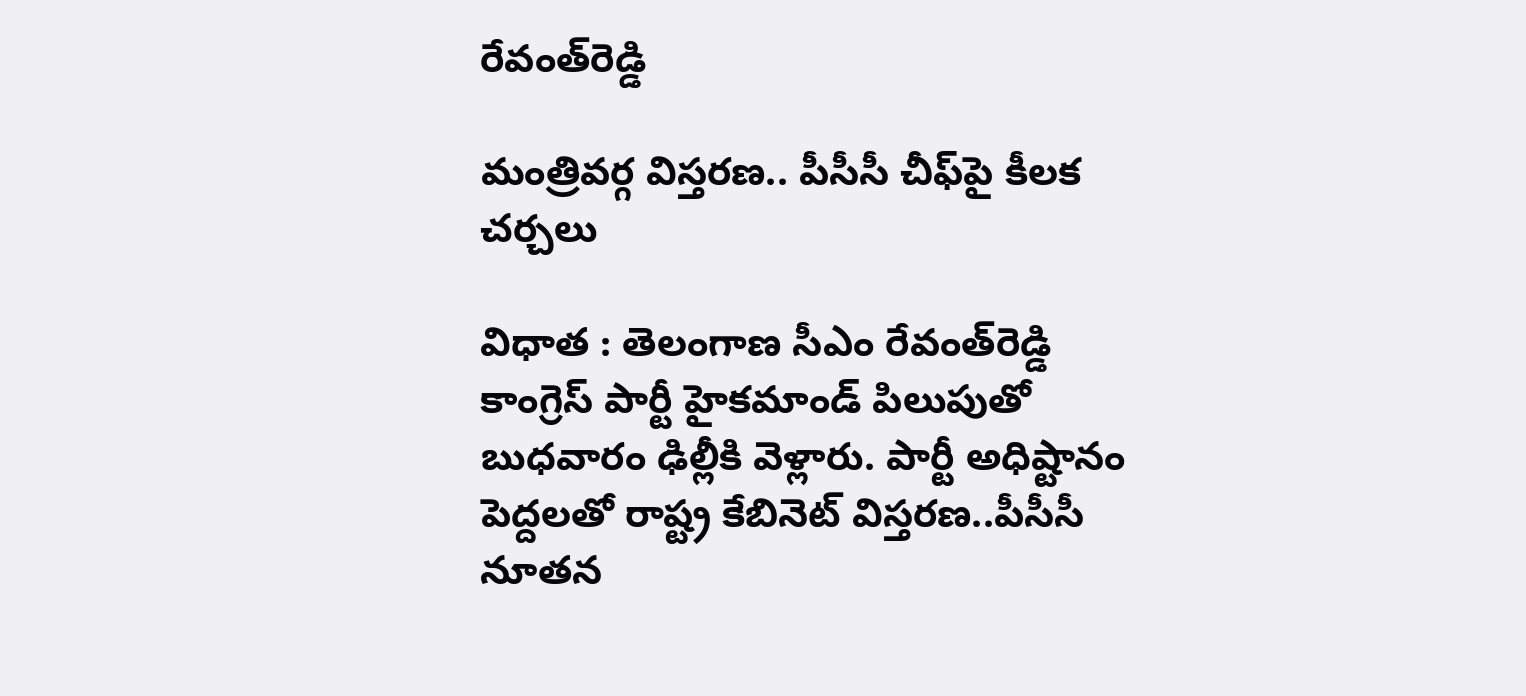రేవంత్‌రెడ్డి

మంత్రివర్గ విస్తరణ.. పీసీసీ చీఫ్‌పై కీలక చర్చలు

విధాత : తెలంగాణ సీఎం రేవంత్‌రెడ్డి కాంగ్రెస్ పార్టీ హైకమాండ్ పిలుపుతో బుధవారం ఢిల్లీకి వెళ్లారు. పార్టీ అధిష్టానం పెద్దలతో రాష్ట్ర కేబినెట్ విస్తరణ..పీసీసీ నూతన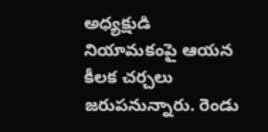అధ్యక్షుడి నియామకంపై ఆయన కీలక చర్చలు జరుపనున్నారు. రెండు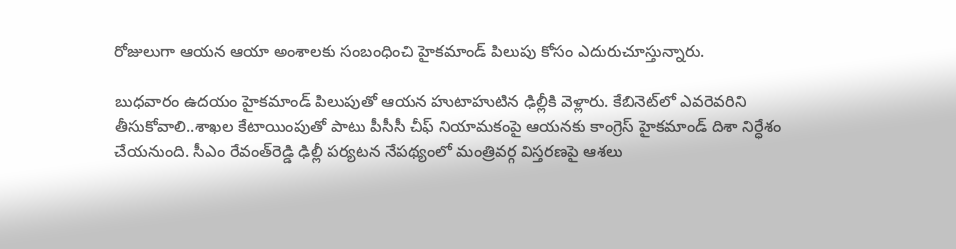రోజులుగా ఆయన ఆయా అంశాలకు సంబంధించి హైకమాండ్ పిలుపు కోసం ఎదురుచూస్తున్నారు.

బుధవారం ఉదయం హైకమాండ్ పిలుపుతో ఆయన హుటాహుటిన ఢిల్లీకి వెళ్లారు. కేబినెట్‌లో ఎవరెవరిని తీసుకోవాలి..శాఖల కేటాయింపుతో పాటు పీసీసీ చీఫ్ నియామకంపై ఆయనకు కాంగ్రెస్ హైకమాండ్ దిశా నిర్ధేశం చేయనుంది. సీఎం రేవంత్‌రెడ్డి ఢిల్లీ పర్యటన నేపథ్యంలో మంత్రివర్గ విస్తరణపై ఆశలు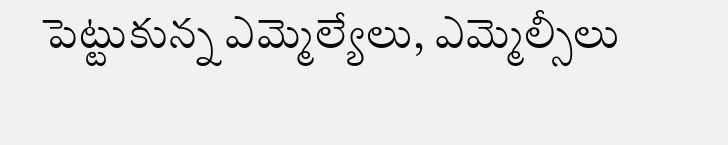పెట్టుకున్న ఎమ్మెల్యేలు, ఎమ్మెల్సీలు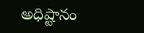అధిష్టానం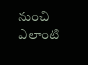నుంచి ఎలాంటి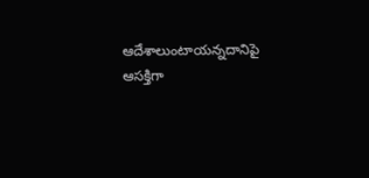ఆదేశాలుంటాయన్నదానిపై ఆసక్తిగా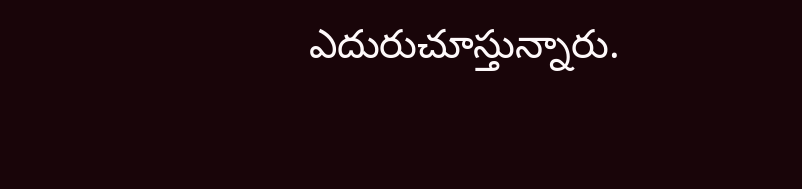ఎదురుచూస్తున్నారు.